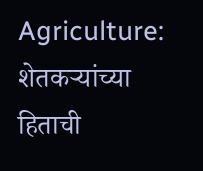Agriculture: शेतकऱ्यांच्या हिताची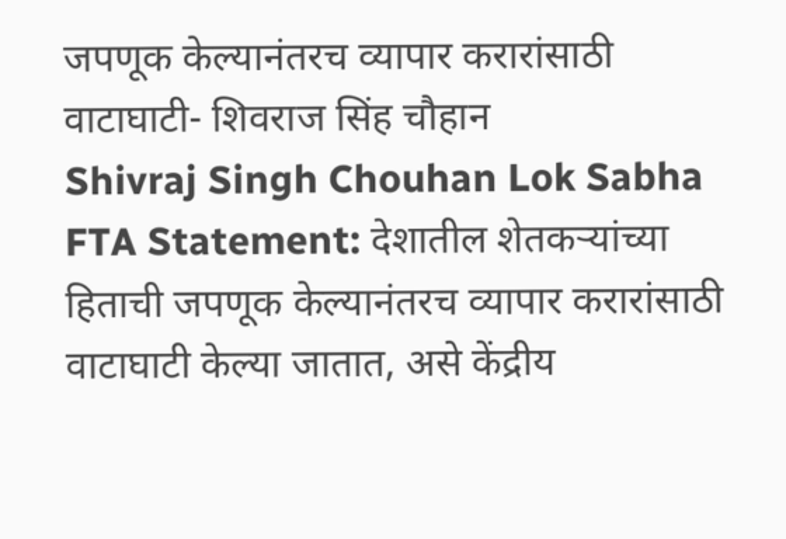जपणूक केल्यानंतरच व्यापार करारांसाठी वाटाघाटी- शिवराज सिंह चौहान
Shivraj Singh Chouhan Lok Sabha FTA Statement: देशातील शेतकऱ्यांच्या हिताची जपणूक केल्यानंतरच व्यापार करारांसाठी वाटाघाटी केल्या जातात, असे केंद्रीय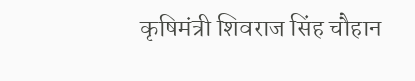कृषिमंत्री शिवराज सिंह चौहान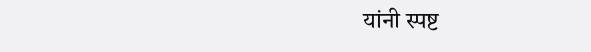यांनी स्पष्ट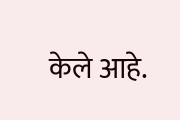केले आहे.